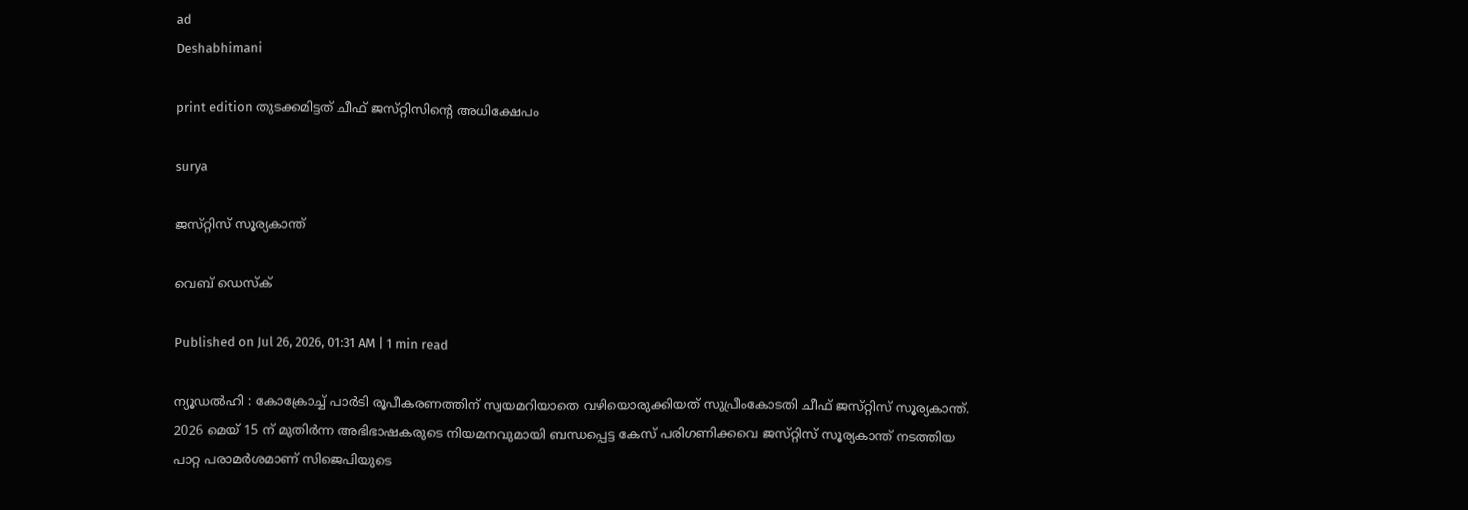ad
Deshabhimani

print edition തുടക്കമിട്ടത്‌ ചീഫ്‌ ജസ്‌റ്റിസിന്റെ അധിക്ഷേപം

surya

ജസ്‌റ്റിസ്‌ സൂര്യകാന്ത്‌

വെബ് ഡെസ്ക്

Published on Jul 26, 2026, 01:31 AM | 1 min read

ന്യൂഡൽഹി : കോക്രോച്ച് പാർടി രൂപീകരണത്തിന് സ്വയമറിയാതെ വഴിയൊരുക്കിയത്‌ സുപ്രീംകോടതി ചീഫ്‌ ജസ്‌റ്റിസ്‌ സൂര്യകാന്ത്‌. 2026 മെയ്‌ 15 ന്‌ മുതിർന്ന അഭിഭാഷകരുടെ നിയമനവുമായി ബന്ധപ്പെട്ട കേസ്‌ പരിഗണിക്കവെ ജസ്‌റ്റിസ്‌ സൂര്യകാന്ത്‌ നടത്തിയ പാറ്റ പരാമർശമാണ്‌ സിജെപിയുടെ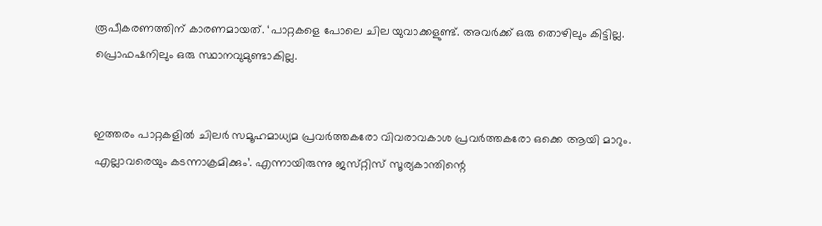രൂപീകരണത്തിന് കാരണമായത്‌. ‘പാറ്റകളെ പോലെ ചില യുവാക്കളുണ്ട്‌. അവർക്ക്‌ ഒരു തൊഴിലും കിട്ടില്ല. പ്രൊഫഷനിലും ഒരു സ്ഥാനവുമുണ്ടാകില്ല.


ഇത്തരം പാറ്റകളിൽ ചിലർ സമൂഹമാധ്യമ പ്രവർത്തകരോ വിവരാവകാശ പ്രവർത്തകരോ ഒക്കെ ആയി മാറും. എല്ലാവരെയും കടന്നാക്രമിക്കും’. എന്നായിരുന്നു ജസ്‌റ്റിസ്‌ സൂര്യകാന്തിന്റെ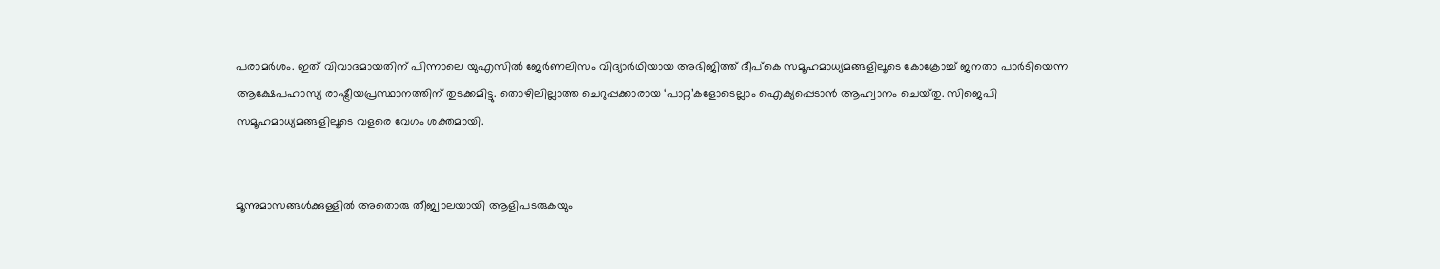പരാമർശം. ഇത്‌ വിവാദമായതിന്‌ പിന്നാലെ യുഎസിൽ ജേർണലിസം വിദ്യാർഥിയായ അഭിജിത്ത്‌ ദീപ്‌കെ സമൂഹമാധ്യമങ്ങളിലൂടെ കോക്രോച്ച്‌ ജനതാ പാർടിയെന്ന ആക്ഷേപഹാസ്യ രാഷ്ട്രീയപ്രസ്ഥാനത്തിന്‌ തുടക്കമിട്ടു. തൊഴിലില്ലാത്ത ചെറുപ്പക്കാരായ ‘പാറ്റ’കളോടെല്ലാം ഐക്യപ്പെടാൻ ആഹ്വാനം ചെയ്‌തു. സിജെപി സമൂഹമാധ്യമങ്ങളിലൂടെ വളരെ വേഗം ശക്തമായി.


മൂന്നുമാസങ്ങൾക്കുള്ളിൽ അതൊരു തീജ്വാലയായി ആളിപടരുകയും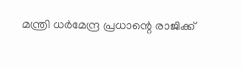മന്ത്രി ധർമേന്ദ്ര പ്രധാന്റെ രാജിക്ക്‌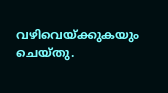വഴിവെയ്‌ക്കുകയും ചെയ്‌തു.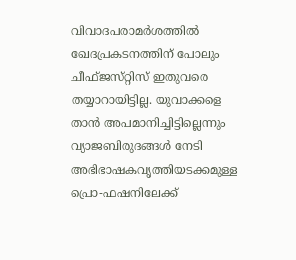വിവാദപരാമർശത്തിൽ ഖേദപ്രകടനത്തിന്‌ പോലും ചീഫ്‌ജസ്‌റ്റിസ്‌ ഇതുവരെ തയ്യാറായിട്ടില്ല. യുവാക്കളെ താൻ അപമാനിച്ചിട്ടില്ലെന്നും വ്യാജബിരുദങ്ങൾ നേടി അഭിഭാഷകവൃത്തിയടക്കമുള്ള പ്രൊ-ഫഷനിലേക്ക്‌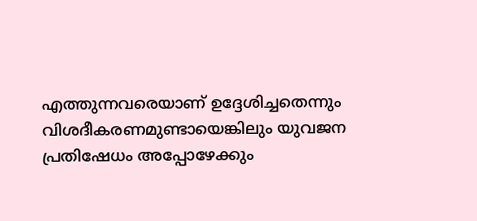എത്തുന്നവരെയാണ്‌ ഉദ്ദേശിച്ചതെന്നും വിശദീകരണമുണ്ടായെങ്കിലും യുവജന പ്രതിഷേധം അപ്പോഴേക്കും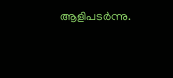ആളിപടർന്നു.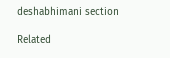deshabhimani section

Related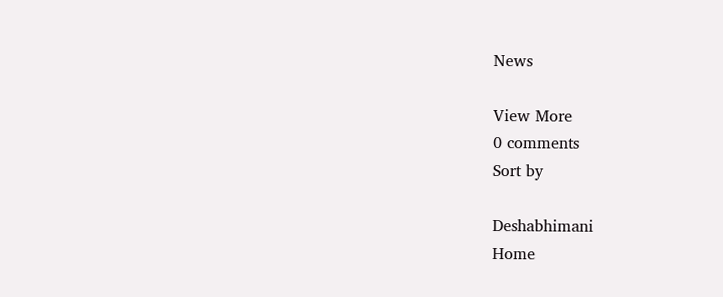News

View More
0 comments
Sort by

Deshabhimani
Home